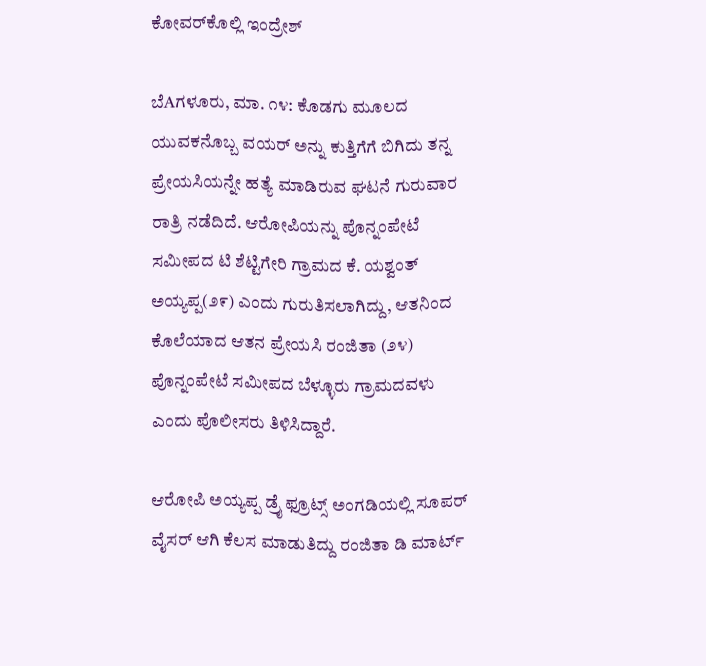ಕೋವರ್‌ಕೊಲ್ಲಿ ಇಂದ್ರೇಶ್

ಬೆAಗಳೂರು, ಮಾ. ೧೪: ಕೊಡಗು ಮೂಲದ ಯುವಕನೊಬ್ಬ ವಯರ್ ಅನ್ನು ಕುತ್ತಿಗೆಗೆ ಬಿಗಿದು ತನ್ನ ಪ್ರೇಯಸಿಯನ್ನೇ ಹತ್ಯೆ ಮಾಡಿರುವ ಘಟನೆ ಗುರುವಾರ ರಾತ್ರಿ ನಡೆದಿದೆ. ಆರೋಪಿಯನ್ನು ಪೊನ್ನಂಪೇಟೆ ಸಮೀಪದ ಟಿ ಶೆಟ್ಟಿಗೇರಿ ಗ್ರಾಮದ ಕೆ. ಯಶ್ವಂತ್ ಅಯ್ಯಪ್ಪ(೨೯) ಎಂದು ಗುರುತಿಸಲಾಗಿದ್ದು, ಆತನಿಂದ ಕೊಲೆಯಾದ ಆತನ ಪ್ರೇಯಸಿ ರಂಜಿತಾ (೨೪) ಪೊನ್ನಂಪೇಟೆ ಸಮೀಪದ ಬೆಳ್ಳೂರು ಗ್ರಾಮದವಳು ಎಂದು ಪೊಲೀಸರು ತಿಳಿಸಿದ್ದಾರೆ.

ಆರೋಪಿ ಅಯ್ಯಪ್ಪ ಡ್ರೈ ಫ್ರೂಟ್ಸ್ ಅಂಗಡಿಯಲ್ಲಿ ಸೂಪರ್ ವೈಸರ್ ಆಗಿ ಕೆಲಸ ಮಾಡುತಿದ್ದು ರಂಜಿತಾ ಡಿ ಮಾರ್ಟ್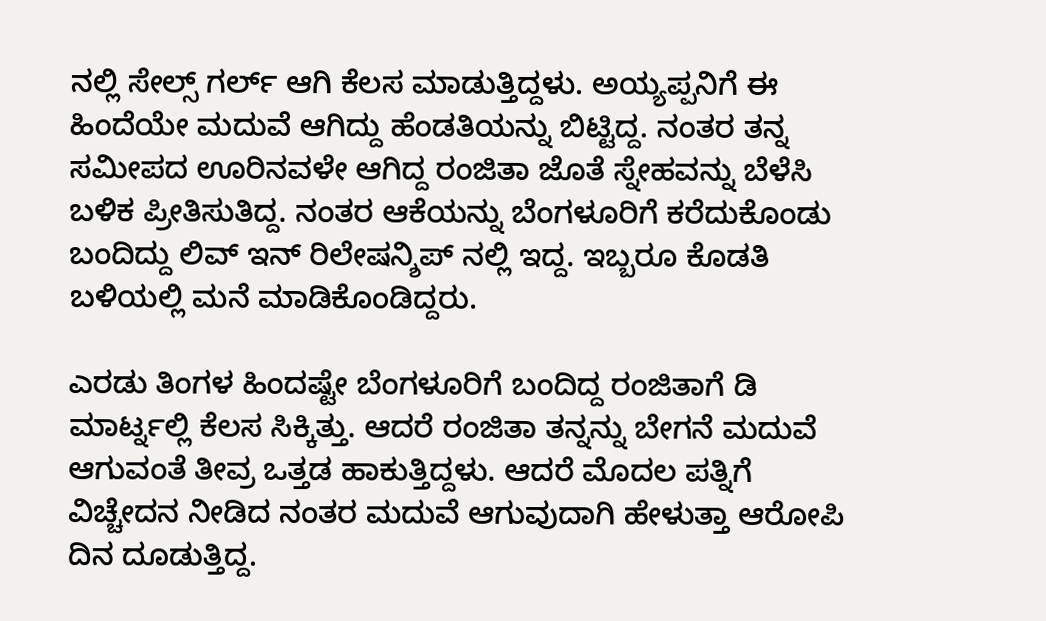ನಲ್ಲಿ ಸೇಲ್ಸ್ ಗರ್ಲ್ ಆಗಿ ಕೆಲಸ ಮಾಡುತ್ತಿದ್ದಳು. ಅಯ್ಯಪ್ಪನಿಗೆ ಈ ಹಿಂದೆಯೇ ಮದುವೆ ಆಗಿದ್ದು ಹೆಂಡತಿಯನ್ನು ಬಿಟ್ಟಿದ್ದ. ನಂತರ ತನ್ನ ಸಮೀಪದ ಊರಿನವಳೇ ಆಗಿದ್ದ ರಂಜಿತಾ ಜೊತೆ ಸ್ನೇಹವನ್ನು ಬೆಳೆಸಿ ಬಳಿಕ ಪ್ರೀತಿಸುತಿದ್ದ. ನಂತರ ಆಕೆಯನ್ನು ಬೆಂಗಳೂರಿಗೆ ಕರೆದುಕೊಂಡು ಬಂದಿದ್ದು ಲಿವ್ ಇನ್ ರಿಲೇಷನ್ಶಿಪ್ ನಲ್ಲಿ ಇದ್ದ. ಇಬ್ಬರೂ ಕೊಡತಿ ಬಳಿಯಲ್ಲಿ ಮನೆ ಮಾಡಿಕೊಂಡಿದ್ದರು.

ಎರಡು ತಿಂಗಳ ಹಿಂದಷ್ಟೇ ಬೆಂಗಳೂರಿಗೆ ಬಂದಿದ್ದ ರಂಜಿತಾಗೆ ಡಿ ಮಾರ್ಟ್ನಲ್ಲಿ ಕೆಲಸ ಸಿಕ್ಕಿತ್ತು. ಆದರೆ ರಂಜಿತಾ ತನ್ನನ್ನು ಬೇಗನೆ ಮದುವೆ ಆಗುವಂತೆ ತೀವ್ರ ಒತ್ತಡ ಹಾಕುತ್ತಿದ್ದಳು. ಆದರೆ ಮೊದಲ ಪತ್ನಿಗೆ ವಿಚ್ಚೇದನ ನೀಡಿದ ನಂತರ ಮದುವೆ ಆಗುವುದಾಗಿ ಹೇಳುತ್ತಾ ಆರೋಪಿ ದಿನ ದೂಡುತ್ತಿದ್ದ.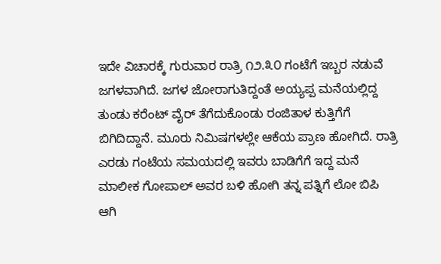ಇದೇ ವಿಚಾರಕ್ಕೆ ಗುರುವಾರ ರಾತ್ರಿ ೧೨.೩೦ ಗಂಟೆಗೆ ಇಬ್ಬರ ನಡುವೆ ಜಗಳವಾಗಿದೆ. ಜಗಳ ಜೋರಾಗುತಿದ್ದಂತೆ ಅಯ್ಯಪ್ಪ ಮನೆಯಲ್ಲಿದ್ದ ತುಂಡು ಕರೆಂಟ್ ವೈರ್ ತೆಗೆದುಕೊಂಡು ರಂಜಿತಾಳ ಕುತ್ತಿಗೆಗೆ ಬಿಗಿದಿದ್ದಾನೆ. ಮೂರು ನಿಮಿಷಗಳಲ್ಲೇ ಆಕೆಯ ಪ್ರಾಣ ಹೋಗಿದೆ. ರಾತ್ರಿ ಎರಡು ಗಂಟೆಯ ಸಮಯದಲ್ಲಿ ಇವರು ಬಾಡಿಗೆಗೆ ಇದ್ದ ಮನೆ ಮಾಲೀಕ ಗೋಪಾಲ್ ಅವರ ಬಳಿ ಹೋಗಿ ತನ್ನ ಪತ್ನಿಗೆ ಲೋ ಬಿಪಿ ಆಗಿ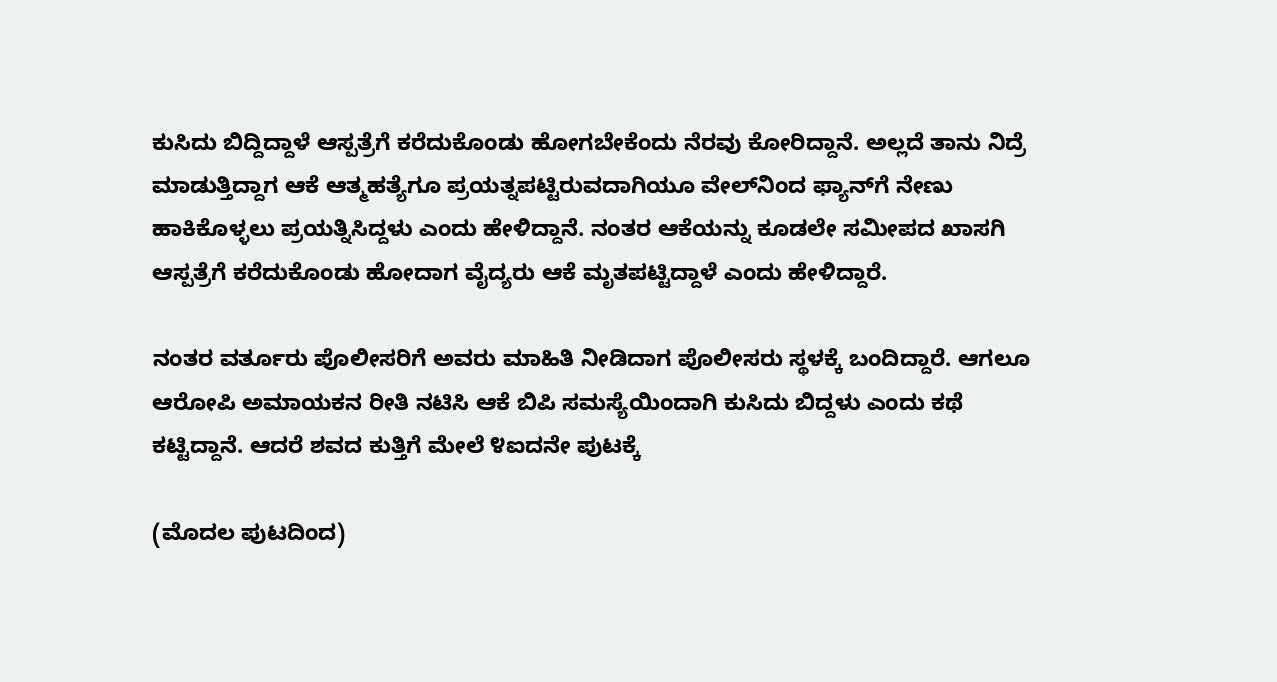ಕುಸಿದು ಬಿದ್ದಿದ್ದಾಳೆ ಆಸ್ಪತ್ರೆಗೆ ಕರೆದುಕೊಂಡು ಹೋಗಬೇಕೆಂದು ನೆರವು ಕೋರಿದ್ದಾನೆ. ಅಲ್ಲದೆ ತಾನು ನಿದ್ರೆ ಮಾಡುತ್ತಿದ್ದಾಗ ಆಕೆ ಆತ್ಮಹತ್ಯೆಗೂ ಪ್ರಯತ್ನಪಟ್ಟಿರುವದಾಗಿಯೂ ವೇಲ್‌ನಿಂದ ಫ್ಯಾನ್‌ಗೆ ನೇಣು ಹಾಕಿಕೊಳ್ಳಲು ಪ್ರಯತ್ನಿಸಿದ್ದಳು ಎಂದು ಹೇಳಿದ್ದಾನೆ. ನಂತರ ಆಕೆಯನ್ನು ಕೂಡಲೇ ಸಮೀಪದ ಖಾಸಗಿ ಆಸ್ಪತ್ರೆಗೆ ಕರೆದುಕೊಂಡು ಹೋದಾಗ ವೈದ್ಯರು ಆಕೆ ಮೃತಪಟ್ಟಿದ್ದಾಳೆ ಎಂದು ಹೇಳಿದ್ದಾರೆ.

ನಂತರ ವರ್ತೂರು ಪೊಲೀಸರಿಗೆ ಅವರು ಮಾಹಿತಿ ನೀಡಿದಾಗ ಪೊಲೀಸರು ಸ್ಥಳಕ್ಕೆ ಬಂದಿದ್ದಾರೆ. ಆಗಲೂ ಆರೋಪಿ ಅಮಾಯಕನ ರೀತಿ ನಟಿಸಿ ಆಕೆ ಬಿಪಿ ಸಮಸ್ಯೆಯಿಂದಾಗಿ ಕುಸಿದು ಬಿದ್ದಳು ಎಂದು ಕಥೆ ಕಟ್ಟಿದ್ದಾನೆ. ಆದರೆ ಶವದ ಕುತ್ತಿಗೆ ಮೇಲೆ ೪ಐದನೇ ಪುಟಕ್ಕೆ

(ಮೊದಲ ಪುಟದಿಂದ)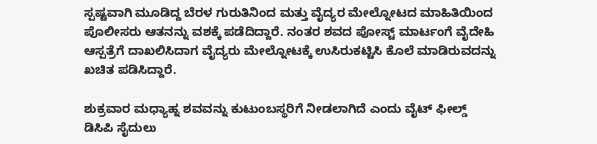ಸ್ಪಷ್ಟವಾಗಿ ಮೂಡಿದ್ದ ಬೆರಳ ಗುರುತಿನಿಂದ ಮತ್ತು ವೈದ್ಯರ ಮೇಲ್ನೋಟದ ಮಾಹಿತಿಯಿಂದ ಪೊಲೀಸರು ಆತನನ್ನು ವಶಕ್ಕೆ ಪಡೆದಿದ್ದಾರೆ. ನಂತರ ಶವದ ಪೋಸ್ಟ್ ಮಾರ್ಟಂಗೆ ವೈದೇಹಿ ಆಸ್ಪತ್ರೆಗೆ ದಾಖಲಿಸಿದಾಗ ವೈದ್ಯರು ಮೇಲ್ನೋಟಕ್ಕೆ ಉಸಿರುಕಟ್ಟಿಸಿ ಕೊಲೆ ಮಾಡಿರುವದನ್ನು ಖಚಿತ ಪಡಿಸಿದ್ದಾರೆ.

ಶುಕ್ರವಾರ ಮಧ್ಯಾಹ್ನ ಶವವನ್ನು ಕುಟುಂಬಸ್ಥರಿಗೆ ನೀಡಲಾಗಿದೆ ಎಂದು ವೈಟ್ ಫೀಲ್ಡ್ ಡಿಸಿಪಿ ಸೈದುಲು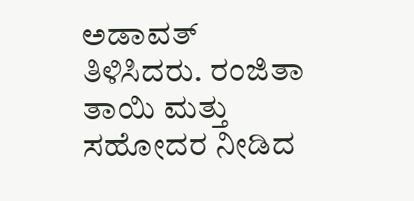ಅಡಾವತ್ ತಿಳಿಸಿದರು. ರಂಜಿತಾ ತಾಯಿ ಮತ್ತು ಸಹೋದರ ನೀಡಿದ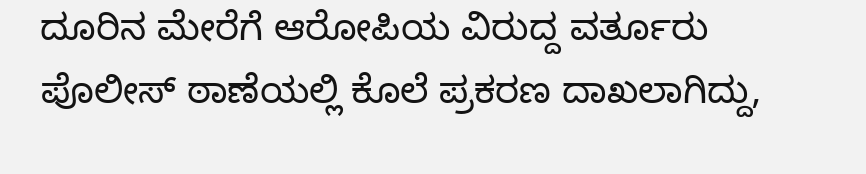ದೂರಿನ ಮೇರೆಗೆ ಆರೋಪಿಯ ವಿರುದ್ದ ವರ್ತೂರು ಪೊಲೀಸ್ ಠಾಣೆಯಲ್ಲಿ ಕೊಲೆ ಪ್ರಕರಣ ದಾಖಲಾಗಿದ್ದು,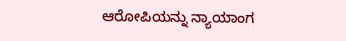ಆರೋಪಿಯನ್ನು ನ್ಯಾಯಾಂಗ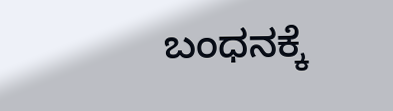ಬಂಧನಕ್ಕೆ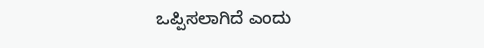ಒಪ್ಪಿಸಲಾಗಿದೆ ಎಂದು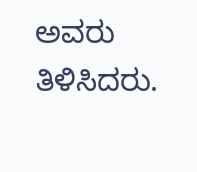ಅವರು ತಿಳಿಸಿದರು.